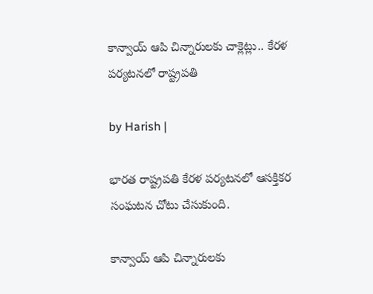కాన్వాయ్ ఆపి చిన్నారులకు చాక్లెట్లు.. కేరళ పర్యటనలో రాష్ట్రపతి

by Harish |

భారత రాష్ట్రపతి కేరళ పర్యటనలో ఆసక్తికర సంఘటన చోటు చేసుకుంది.

కాన్వాయ్ ఆపి చిన్నారులకు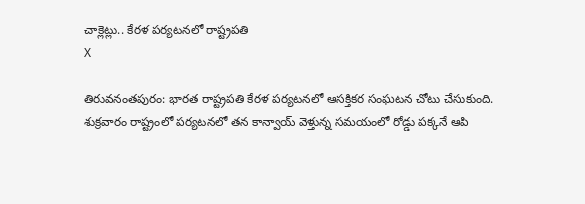చాక్లెట్లు.. కేరళ పర్యటనలో రాష్ట్రపతి
X

తిరువనంతపురం: భారత రాష్ట్రపతి కేరళ పర్యటనలో ఆసక్తికర సంఘటన చోటు చేసుకుంది. శుక్రవారం రాష్ట్రంలో పర్యటనలో తన కాన్వాయ్ వెళ్తున్న సమయంలో రోడ్డు పక్కనే ఆపి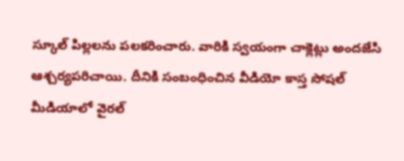స్కూల్ పిల్లలను పలకరించారు. వారికి స్వయంగా చాక్లెట్లు అందజేసి ఆశ్చర్యపరిచాయి. దీనికి సంబంధించిన వీడియో కాస్త సోషల్ మీడియాలో వైరల్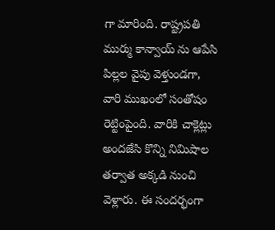గా మారింది. రాష్ట్రపతి ముర్ము కాన్వాయ్ ను ఆపేసి పిల్లల వైపు వెళ్తుండగా, వారి ముఖంలో సంతోషం రెట్టింపైంది. వారికి చాక్లెట్లు అందజేసి కొన్ని నిమిషాల తర్వాత అక్కడి నుంచి వెళ్లారు. ఈ సందర్భంగా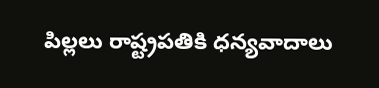పిల్లలు రాష్ట్రపతికి ధన్యవాదాలు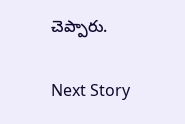చెప్పారు.

Next Story